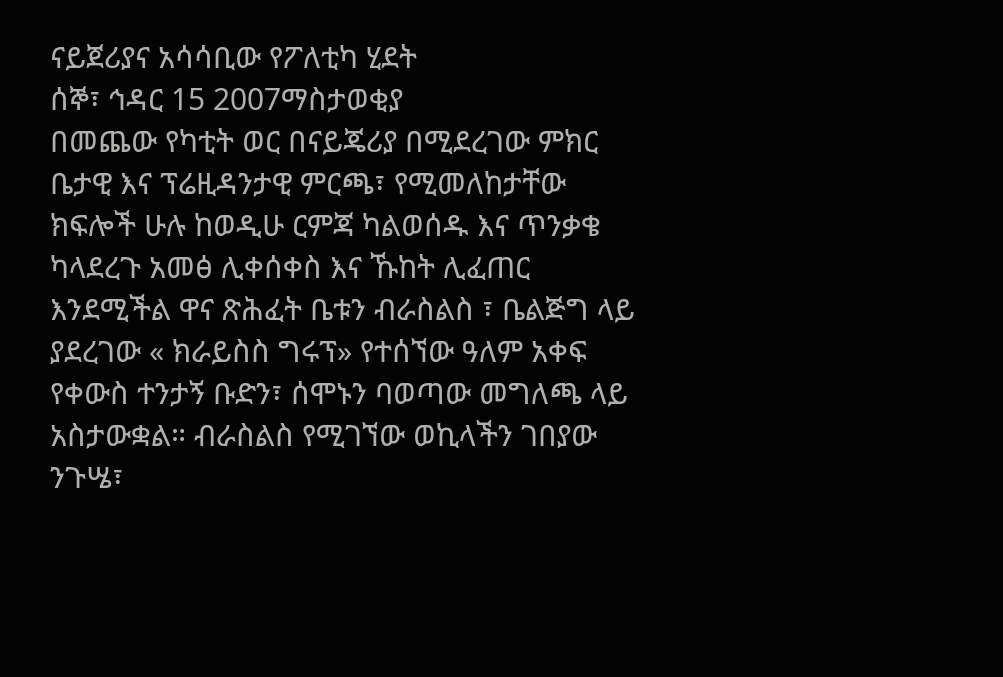ናይጀሪያና አሳሳቢው የፖለቲካ ሂደት
ሰኞ፣ ኅዳር 15 2007ማስታወቂያ
በመጨው የካቲት ወር በናይጄሪያ በሚደረገው ምክር ቤታዊ እና ፕሬዚዳንታዊ ምርጫ፣ የሚመለከታቸው ክፍሎች ሁሉ ከወዲሁ ርምጃ ካልወሰዱ እና ጥንቃቄ ካላደረጉ አመፅ ሊቀሰቀስ እና ኹከት ሊፈጠር እንደሚችል ዋና ጽሕፈት ቤቱን ብራስልስ ፣ ቤልጅግ ላይ ያደረገው « ክራይስስ ግሩፕ» የተሰኘው ዓለም አቀፍ የቀውስ ተንታኝ ቡድን፣ ሰሞኑን ባወጣው መግለጫ ላይ አስታውቋል። ብራስልስ የሚገኘው ወኪላችን ገበያው ንጉሤ፣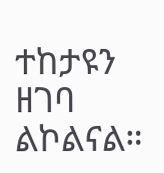ተከታዩን ዘገባ ልኮልናል።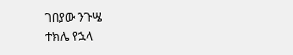ገበያው ንጉሤ
ተክሌ የኋላ